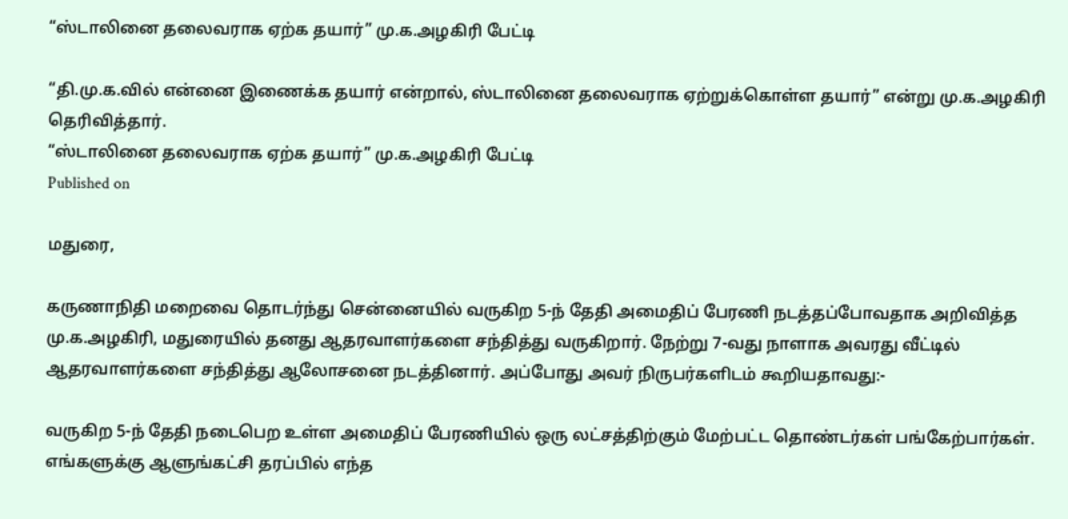“ஸ்டாலினை தலைவராக ஏற்க தயார்” மு.க.அழகிரி பேட்டி

“தி.மு.க.வில் என்னை இணைக்க தயார் என்றால், ஸ்டாலினை தலைவராக ஏற்றுக்கொள்ள தயார்” என்று மு.க.அழகிரி தெரிவித்தார்.
“ஸ்டாலினை தலைவராக ஏற்க தயார்” மு.க.அழகிரி பேட்டி
Published on

மதுரை,

கருணாநிதி மறைவை தொடர்ந்து சென்னையில் வருகிற 5-ந் தேதி அமைதிப் பேரணி நடத்தப்போவதாக அறிவித்த மு.க.அழகிரி, மதுரையில் தனது ஆதரவாளர்களை சந்தித்து வருகிறார். நேற்று 7-வது நாளாக அவரது வீட்டில் ஆதரவாளர்களை சந்தித்து ஆலோசனை நடத்தினார். அப்போது அவர் நிருபர்களிடம் கூறியதாவது:-

வருகிற 5-ந் தேதி நடைபெற உள்ள அமைதிப் பேரணியில் ஒரு லட்சத்திற்கும் மேற்பட்ட தொண்டர்கள் பங்கேற்பார்கள். எங்களுக்கு ஆளுங்கட்சி தரப்பில் எந்த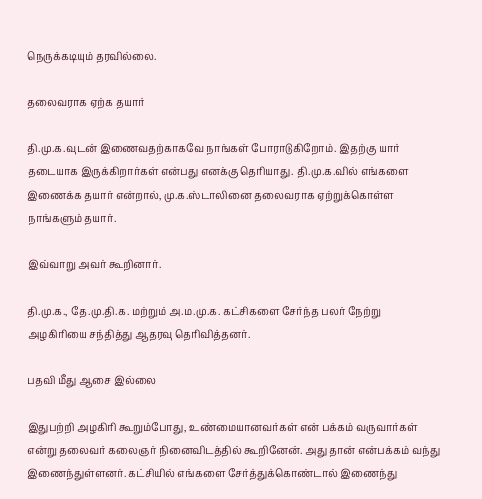நெருக்கடியும் தரவில்லை.

தலைவராக ஏற்க தயார்

தி.மு.க.வுடன் இணைவதற்காகவே நாங்கள் போராடுகிறோம். இதற்கு யார் தடையாக இருக்கிறார்கள் என்பது எனக்கு தெரியாது. தி.மு.க.வில் எங்களை இணைக்க தயார் என்றால், மு.க.ஸ்டாலினை தலைவராக ஏற்றுக்கொள்ள நாங்களும் தயார்.

இவ்வாறு அவர் கூறினார்.

தி.மு.க., தே.மு.தி.க. மற்றும் அ.ம.மு.க. கட்சிகளை சேர்ந்த பலர் நேற்று அழகிரியை சந்தித்து ஆதரவு தெரிவித்தனர்.

பதவி மீது ஆசை இல்லை

இதுபற்றி அழகிரி கூறும்போது, உண்மையானவர்கள் என் பக்கம் வருவார்கள் என்று தலைவர் கலைஞர் நினைவிடத்தில் கூறினேன். அது தான் என்பக்கம் வந்து இணைந்துள்ளனர். கட்சியில் எங்களை சேர்த்துக்கொண்டால் இணைந்து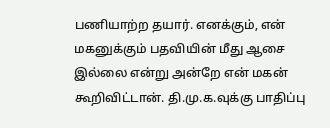பணியாற்ற தயார். எனக்கும், என் மகனுக்கும் பதவியின் மீது ஆசை இல்லை என்று அன்றே என் மகன் கூறிவிட்டான். தி.மு.க.வுக்கு பாதிப்பு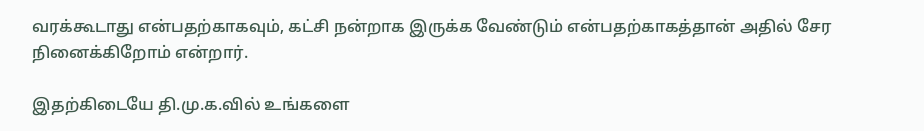வரக்கூடாது என்பதற்காகவும், கட்சி நன்றாக இருக்க வேண்டும் என்பதற்காகத்தான் அதில் சேர நினைக்கிறோம் என்றார்.

இதற்கிடையே தி.மு.க.வில் உங்களை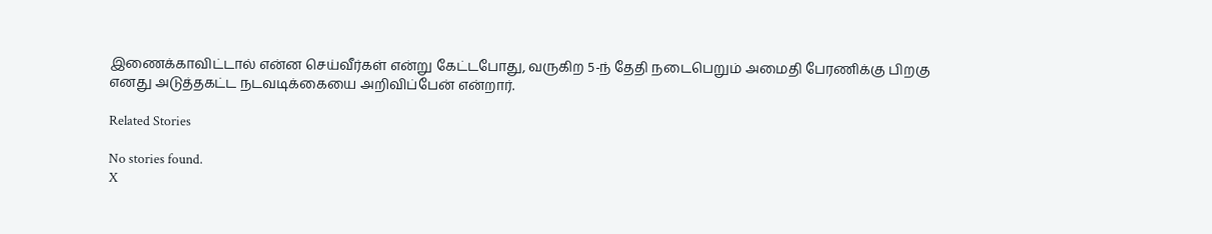இணைக்காவிட்டால் என்ன செய்வீர்கள் என்று கேட்டபோது, வருகிற 5-ந் தேதி நடைபெறும் அமைதி பேரணிக்கு பிறகு எனது அடுத்தகட்ட நடவடிக்கையை அறிவிப்பேன் என்றார்.

Related Stories

No stories found.
X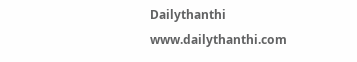Dailythanthi
www.dailythanthi.com